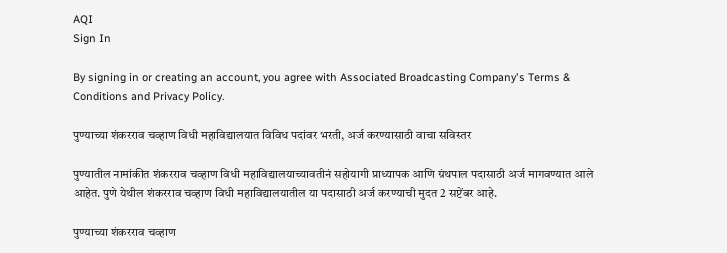AQI
Sign In

By signing in or creating an account, you agree with Associated Broadcasting Company's Terms & Conditions and Privacy Policy.

पुण्याच्या शंकरराव चव्हाण विधी महाविद्यालयात विविध पदांवर भरती, अर्ज करण्यासाठी वाचा सविस्तर

पुण्यातील नामांकीत शंकरराव चव्हाण विधी महाविद्यालयाच्यावतीनं सहोयागी प्राध्यापक आणि ग्रंथपाल पदासाठी अर्ज मागवण्यात आले आहेत. पुणे येथील शंकरराव चव्हाण विधी महाविद्यालयातील या पदासाठी अर्ज करण्याची मुदत 2 सप्टेंबर आहे.

पुण्याच्या शंकरराव चव्हाण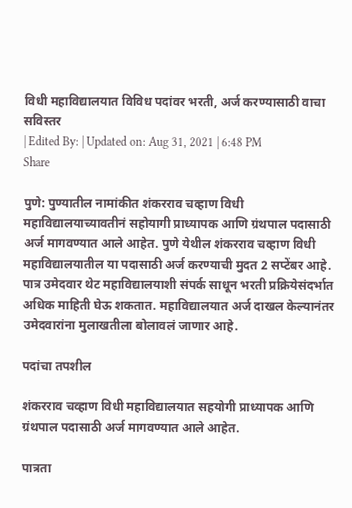विधी महाविद्यालयात विविध पदांवर भरती, अर्ज करण्यासाठी वाचा सविस्तर
| Edited By: | Updated on: Aug 31, 2021 | 6:48 PM
Share

पुणे: पुण्यातील नामांकीत शंकरराव चव्हाण विधी महाविद्यालयाच्यावतीनं सहोयागी प्राध्यापक आणि ग्रंथपाल पदासाठी अर्ज मागवण्यात आले आहेत. पुणे येथील शंकरराव चव्हाण विधी महाविद्यालयातील या पदासाठी अर्ज करण्याची मुदत 2 सप्टेंबर आहे. पात्र उमेदवार थेट महाविद्यालयाशी संपर्क साधून भरती प्रक्रियेसंदर्भात अधिक माहिती घेऊ शकतात. महाविद्यालयात अर्ज दाखल केल्यानंतर उमेदवारांना मुलाखतीला बोलावलं जाणार आहे.

पदांचा तपशील

शंकरराव चव्हाण विधी महाविद्यालयात सहयोगी प्राध्यापक आणि ग्रंथपाल पदासाठी अर्ज मागवण्यात आले आहेत.

पात्रता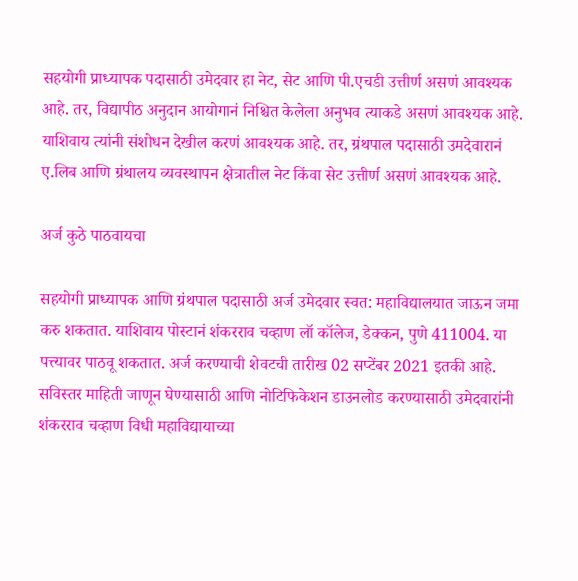सहयोगी प्राध्यापक पदासाठी उमेदवार हा नेट, सेट आणि पी.एचडी उत्तीर्ण असणं आवश्यक आहे. तर, विद्यापीठ अनुदान आयोगानं निश्चित केलेला अनुभव त्याकडे असणं आवश्यक आहे. याशिवाय त्यांनी संशोधन देखील करणं आवश्यक आहे. तर, ग्रंथपाल पदासाठी उमदेवारानं ए.लिब आणि ग्रंथालय व्यवस्थापन क्षेत्रातील नेट किंवा सेट उत्तीर्ण असणं आवश्यक आहे.

अर्ज कुठे पाठवायचा

सहयोगी प्राध्यापक आणि ग्रंथपाल पदासाठी अर्ज उमेदवार स्वत: महाविद्यालयात जाऊन जमा करु शकतात. याशिवाय पोस्टानं शंकरराव चव्हाण लॉ कॉलेज, डेक्कन, पुणे 411004. या पत्त्यावर पाठवू शकतात. अर्ज करण्याची शेवटची तारीख 02 सप्टेंबर 2021 इतकी आहे. सविस्तर माहिती जाणून घेण्यासाठी आणि नोटिफिकेशन डाउनलोड करण्यासाठी उमेदवारांनी शंकरराव चव्हाण विधी महाविद्यायाच्या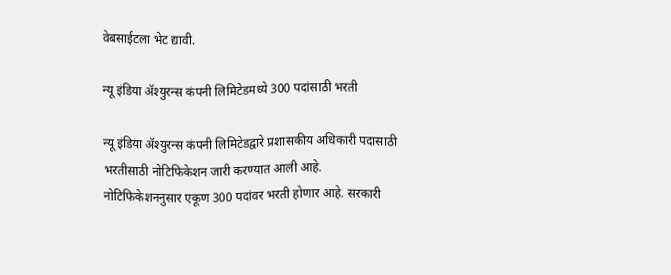वेबसाईटला भेट द्यावी.

न्यू इंडिया ॲश्युरन्स कंपनी लिमिटेडमध्ये 300 पदांसाठी भरती

न्यू इंडिया ॲश्युरन्स कंपनी लिमिटेडद्वारे प्रशासकीय अधिकारी पदासाठी भरतीसाठी नोटिफिकेशन जारी करण्यात आली आहे. नोटिफिकेशननुसार एकूण 300 पदांवर भरती होणार आहे. सरकारी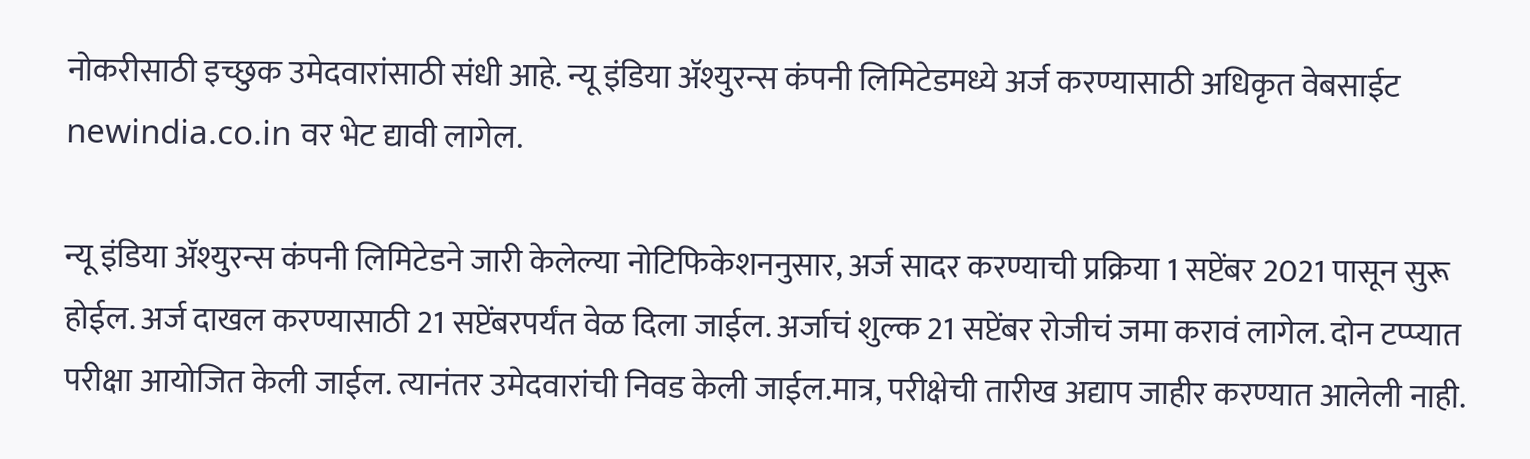नोकरीसाठी इच्छुक उमेदवारांसाठी संधी आहे. न्यू इंडिया ॲश्युरन्स कंपनी लिमिटेडमध्ये अर्ज करण्यासाठी अधिकृत वेबसाईट newindia.co.in वर भेट द्यावी लागेल.

न्यू इंडिया ॲश्युरन्स कंपनी लिमिटेडने जारी केलेल्या नोटिफिकेशननुसार, अर्ज सादर करण्याची प्रक्रिया 1 सप्टेंबर 2021 पासून सुरू होईल. अर्ज दाखल करण्यासाठी 21 सप्टेंबरपर्यंत वेळ दिला जाईल. अर्जाचं शुल्क 21 सप्टेंबर रोजीचं जमा करावं लागेल. दोन टप्प्यात परीक्षा आयोजित केली जाईल. त्यानंतर उमेदवारांची निवड केली जाईल.मात्र, परीक्षेची तारीख अद्याप जाहीर करण्यात आलेली नाही.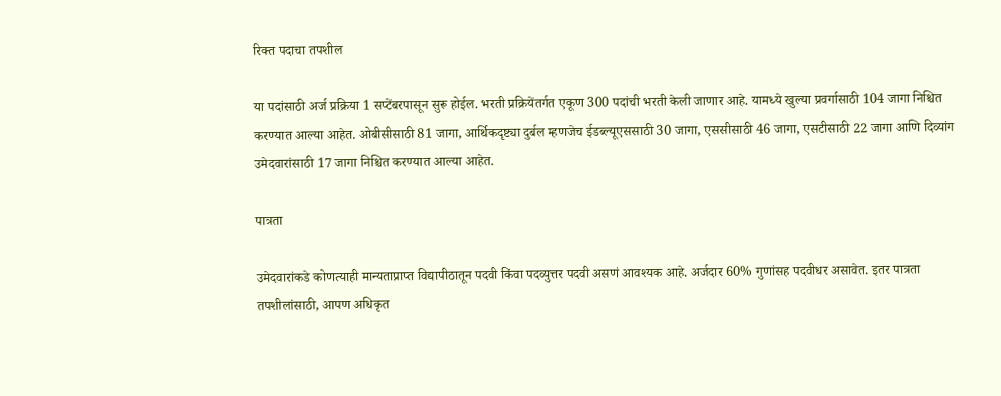रिक्त पदाचा तपशील

या पदांसाठी अर्ज प्रक्रिया 1 सप्टेंबरपासून सुरू होईल. भरती प्रक्रियेंतर्गत एकूण 300 पदांची भरती केली जाणार आहे. यामध्ये खुल्या प्रवर्गासाठी 104 जागा निश्चित करण्यात आल्या आहेत. ओबीसीसाठी 81 जागा, आर्थिकदृष्ट्या दुर्बल म्हणजेच ईडब्ल्यूएससाठी 30 जागा, एससीसाठी 46 जागा, एसटीसाठी 22 जागा आणि दिव्यांग उमेदवारांसाठी 17 जागा निश्चित करण्यात आल्या आहेत.

पात्रता

उमेदवारांकडे कोणत्याही मान्यताप्राप्त विद्यापीठातून पदवी किंवा पदव्युत्तर पदवी असणं आवश्यक आहे. अर्जदार 60% गुणांसह पदवीधर असावेत. इतर पात्रता तपशीलांसाठी, आपण अधिकृत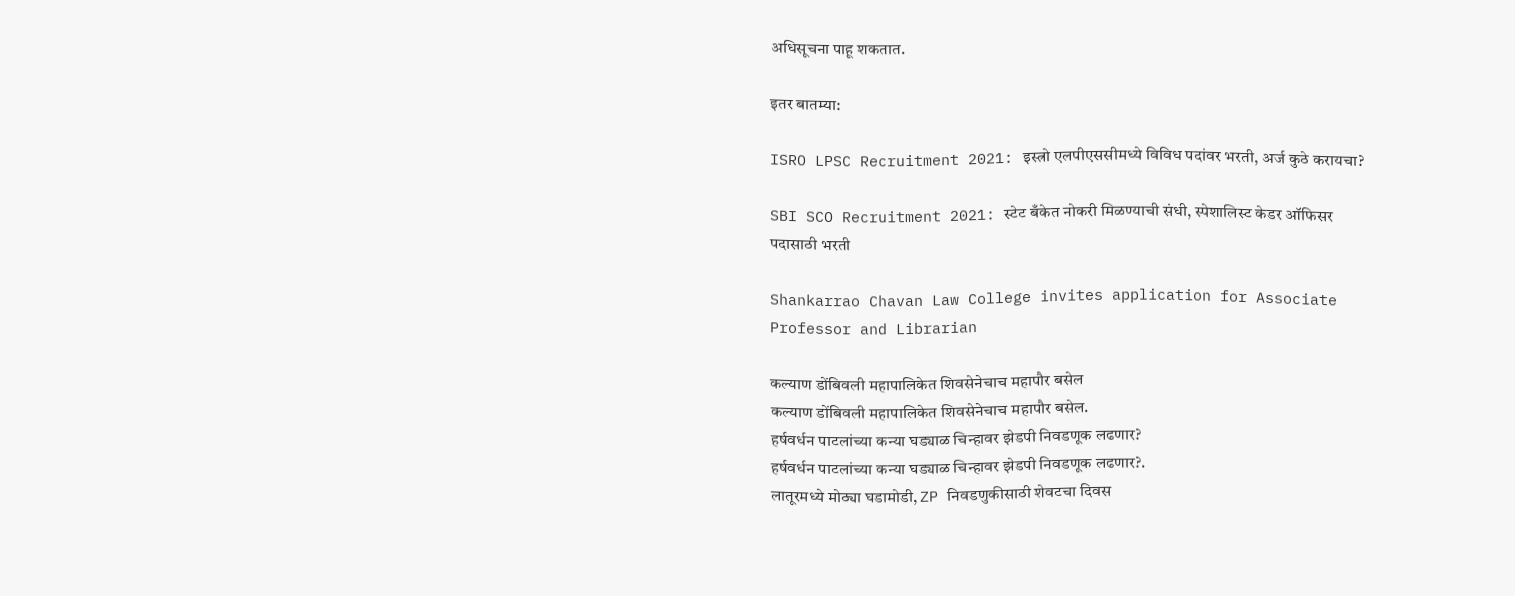अधिसूचना पाहू शकतात.

इतर बातम्या:

ISRO LPSC Recruitment 2021: इस्त्रो एलपीएससीमध्ये विविध पदांवर भरती, अर्ज कुठे करायचा?

SBI SCO Recruitment 2021: स्टेट बँकेत नोकरी मिळण्याची संधी, स्पेशालिस्ट केडर ऑफिसर पदासाठी भरती

Shankarrao Chavan Law College invites application for Associate Professor and Librarian

कल्याण डोंबिवली महापालिकेत शिवसेनेचाच महापौर बसेल
कल्याण डोंबिवली महापालिकेत शिवसेनेचाच महापौर बसेल.
हर्षवर्धन पाटलांच्या कन्या घड्याळ चिन्हावर झेडपी निवडणूक लढणार?
हर्षवर्धन पाटलांच्या कन्या घड्याळ चिन्हावर झेडपी निवडणूक लढणार?.
लातूरमध्ये मोठ्या घडामोडी, ZP निवडणुकीसाठी शेवटचा दिवस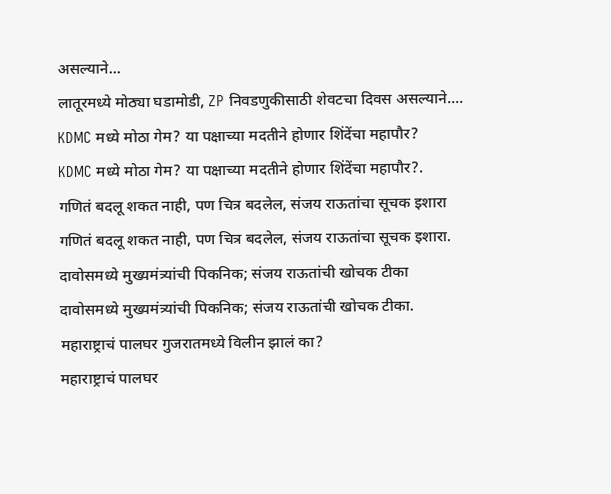असल्याने...
लातूरमध्ये मोठ्या घडामोडी, ZP निवडणुकीसाठी शेवटचा दिवस असल्याने....
KDMC मध्ये मोठा गेम? या पक्षाच्या मदतीने होणार शिंदेंचा महापौर?
KDMC मध्ये मोठा गेम? या पक्षाच्या मदतीने होणार शिंदेंचा महापौर?.
गणितं बदलू शकत नाही, पण चित्र बदलेल, संजय राऊतांचा सूचक इशारा
गणितं बदलू शकत नाही, पण चित्र बदलेल, संजय राऊतांचा सूचक इशारा.
दावोसमध्ये मुख्यमंत्र्यांची पिकनिक; संजय राऊतांची खोचक टीका
दावोसमध्ये मुख्यमंत्र्यांची पिकनिक; संजय राऊतांची खोचक टीका.
महाराष्ट्राचं पालघर गुजरातमध्ये विलीन झालं का?
महाराष्ट्राचं पालघर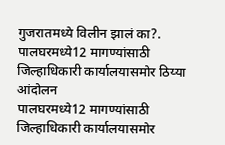गुजरातमध्ये विलीन झालं का?.
पालघरमध्ये12 मागण्यांसाठी जिल्हाधिकारी कार्यालयासमोर ठिय्या आंदोलन
पालघरमध्ये12 मागण्यांसाठी जिल्हाधिकारी कार्यालयासमोर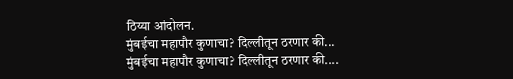ठिय्या आंदोलन.
मुंबईचा महापौर कुणाचा? दिल्लीतून ठरणार की...
मुंबईचा महापौर कुणाचा? दिल्लीतून ठरणार की....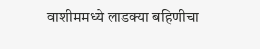वाशीममध्ये लाडक्या बहिणीचा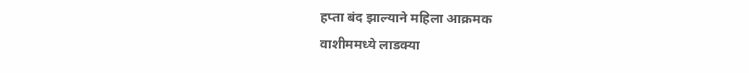हप्ता बंद झाल्याने महिला आक्रमक
वाशीममध्ये लाडक्या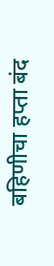बहिणीचा हप्ता बंद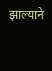झाल्याने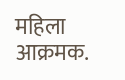महिला आक्रमक.